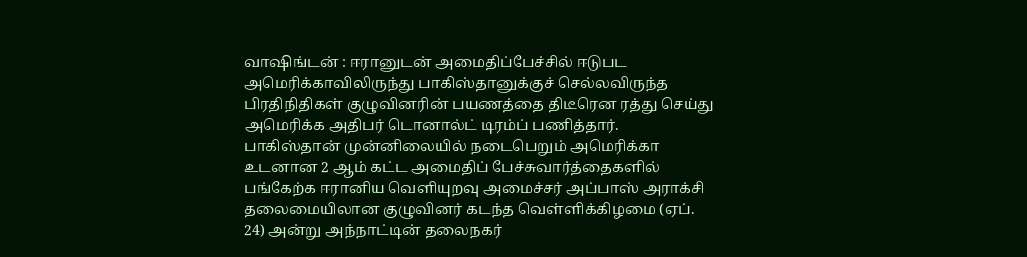வாஷிங்டன் : ஈரானுடன் அமைதிப்பேச்சில் ஈடுபட அமெரிக்காவிலிருந்து பாகிஸ்தானுக்குச் செல்லவிருந்த பிரதிநிதிகள் குழுவினரின் பயணத்தை திடீரென ரத்து செய்து அமெரிக்க அதிபர் டொனால்ட் டிரம்ப் பணித்தார்.
பாகிஸ்தான் முன்னிலையில் நடைபெறும் அமெரிக்கா உடனான 2 ஆம் கட்ட அமைதிப் பேச்சுவார்த்தைகளில் பங்கேற்க ஈரானிய வெளியுறவு அமைச்சர் அப்பாஸ் அராக்சி தலைமையிலான குழுவினர் கடந்த வெள்ளிக்கிழமை (ஏப். 24) அன்று அந்நாட்டின் தலைநகர்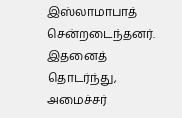இஸ்லாமாபாத் சென்றடைந்தனர்.
இதனைத் தொடர்ந்து, அமைச்சர்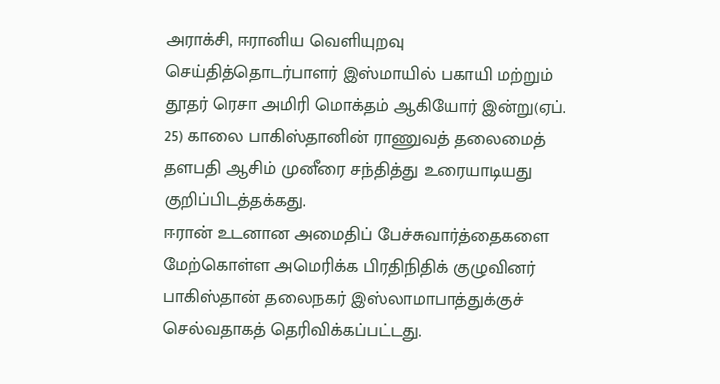அராக்சி, ஈரானிய வெளியுறவு செய்தித்தொடர்பாளர் இஸ்மாயில் பகாயி மற்றும் தூதர் ரெசா அமிரி மொக்தம் ஆகியோர் இன்று(ஏப். 25) காலை பாகிஸ்தானின் ராணுவத் தலைமைத் தளபதி ஆசிம் முனீரை சந்தித்து உரையாடியது குறிப்பிடத்தக்கது.
ஈரான் உடனான அமைதிப் பேச்சுவார்த்தைகளை மேற்கொள்ள அமெரிக்க பிரதிநிதிக் குழுவினர் பாகிஸ்தான் தலைநகர் இஸ்லாமாபாத்துக்குச் செல்வதாகத் தெரிவிக்கப்பட்டது.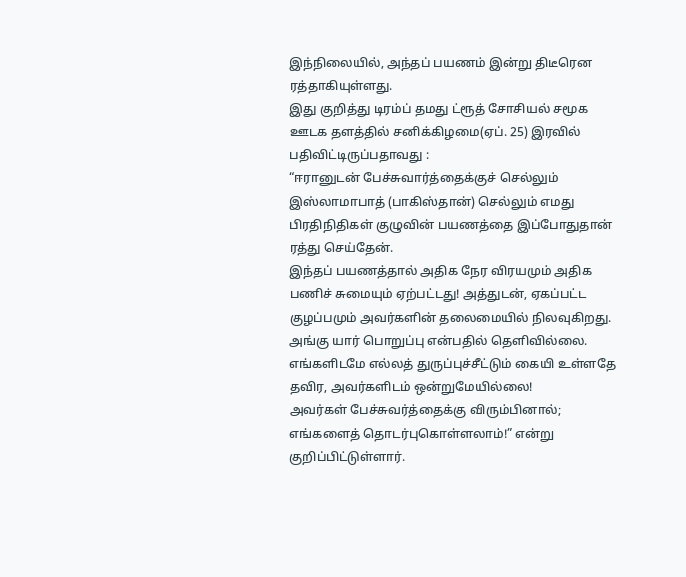இந்நிலையில், அந்தப் பயணம் இன்று திடீரென ரத்தாகியுள்ளது.
இது குறித்து டிரம்ப் தமது ட்ரூத் சோசியல் சமூக ஊடக தளத்தில் சனிக்கிழமை(ஏப். 25) இரவில் பதிவிட்டிருப்பதாவது :
“ஈரானுடன் பேச்சுவார்த்தைக்குச் செல்லும் இஸ்லாமாபாத் (பாகிஸ்தான்) செல்லும் எமது பிரதிநிதிகள் குழுவின் பயணத்தை இப்போதுதான் ரத்து செய்தேன்.
இந்தப் பயணத்தால் அதிக நேர விரயமும் அதிக பணிச் சுமையும் ஏற்பட்டது! அத்துடன், ஏகப்பட்ட குழப்பமும் அவர்களின் தலைமையில் நிலவுகிறது.
அங்கு யார் பொறுப்பு என்பதில் தெளிவில்லை. எங்களிடமே எல்லத் துருப்புச்சீட்டும் கையி உள்ளதே தவிர, அவர்களிடம் ஒன்றுமேயில்லை!
அவர்கள் பேச்சுவர்த்தைக்கு விரும்பினால்; எங்களைத் தொடர்புகொள்ளலாம்!” என்று குறிப்பிட்டுள்ளார்.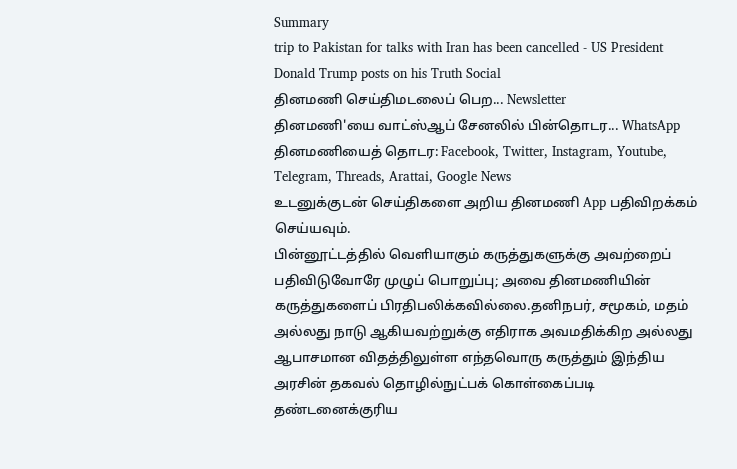Summary
trip to Pakistan for talks with Iran has been cancelled - US President Donald Trump posts on his Truth Social
தினமணி செய்திமடலைப் பெற... Newsletter
தினமணி'யை வாட்ஸ்ஆப் சேனலில் பின்தொடர... WhatsApp
தினமணியைத் தொடர: Facebook, Twitter, Instagram, Youtube, Telegram, Threads, Arattai, Google News
உடனுக்குடன் செய்திகளை அறிய தினமணி App பதிவிறக்கம் செய்யவும்.
பின்னூட்டத்தில் வெளியாகும் கருத்துகளுக்கு அவற்றைப் பதிவிடுவோரே முழுப் பொறுப்பு; அவை தினமணியின் கருத்துகளைப் பிரதிபலிக்கவில்லை.தனிநபர், சமூகம், மதம் அல்லது நாடு ஆகியவற்றுக்கு எதிராக அவமதிக்கிற அல்லது ஆபாசமான விதத்திலுள்ள எந்தவொரு கருத்தும் இந்திய அரசின் தகவல் தொழில்நுட்பக் கொள்கைப்படி தண்டனைக்குரிய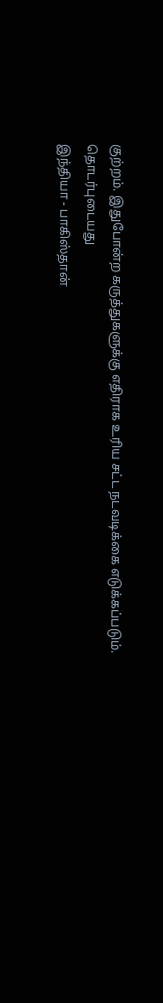குற்றம். இதுபோன்ற கருத்துகளுக்கு எதிராக உரிய சட்ட நடவடிக்கை எடுக்கப்படும்.
தொடர்புடையது
இந்தியா - பாகிஸ்தான்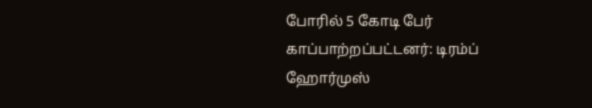போரில் 5 கோடி பேர் காப்பாற்றப்பட்டனர்: டிரம்ப்
ஹோர்முஸ்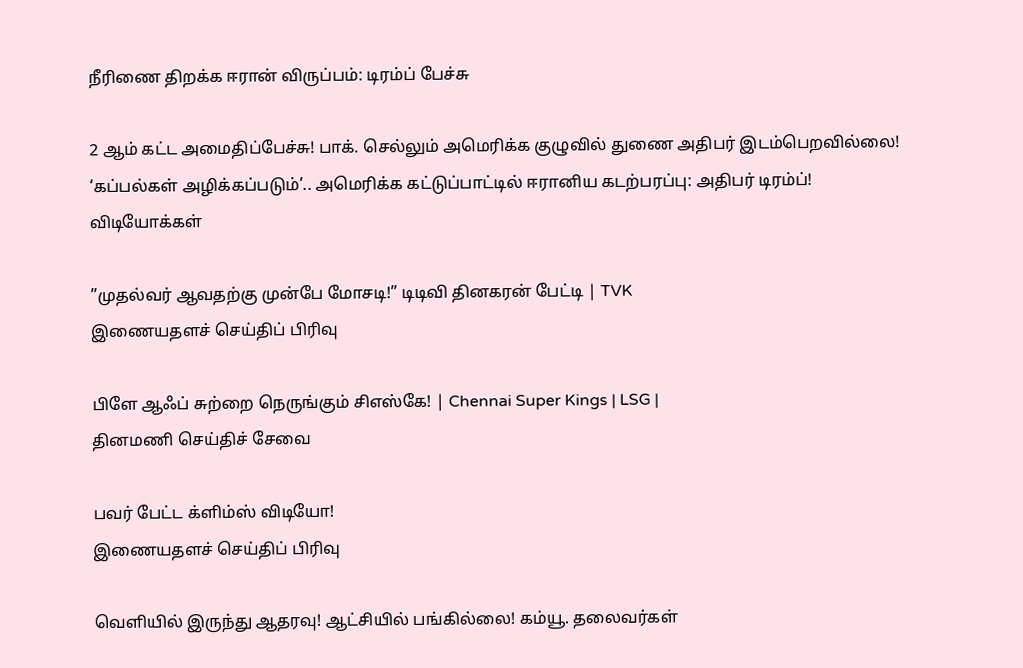நீரிணை திறக்க ஈரான் விருப்பம்: டிரம்ப் பேச்சு

2 ஆம் கட்ட அமைதிப்பேச்சு! பாக். செல்லும் அமெரிக்க குழுவில் துணை அதிபர் இடம்பெறவில்லை!
‘கப்பல்கள் அழிக்கப்படும்’.. அமெரிக்க கட்டுப்பாட்டில் ஈரானிய கடற்பரப்பு: அதிபர் டிரம்ப்!
விடியோக்கள்

”முதல்வர் ஆவதற்கு முன்பே மோசடி!” டிடிவி தினகரன் பேட்டி | TVK
இணையதளச் செய்திப் பிரிவு

பிளே ஆஃப் சுற்றை நெருங்கும் சிஎஸ்கே! | Chennai Super Kings | LSG |
தினமணி செய்திச் சேவை

பவர் பேட்ட க்ளிம்ஸ் விடியோ!
இணையதளச் செய்திப் பிரிவு

வெளியில் இருந்து ஆதரவு! ஆட்சியில் பங்கில்லை! கம்யூ. தலைவர்கள்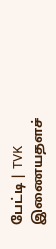பேட்டி | TVK
இணையதளச்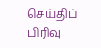செய்திப் பிரிவு